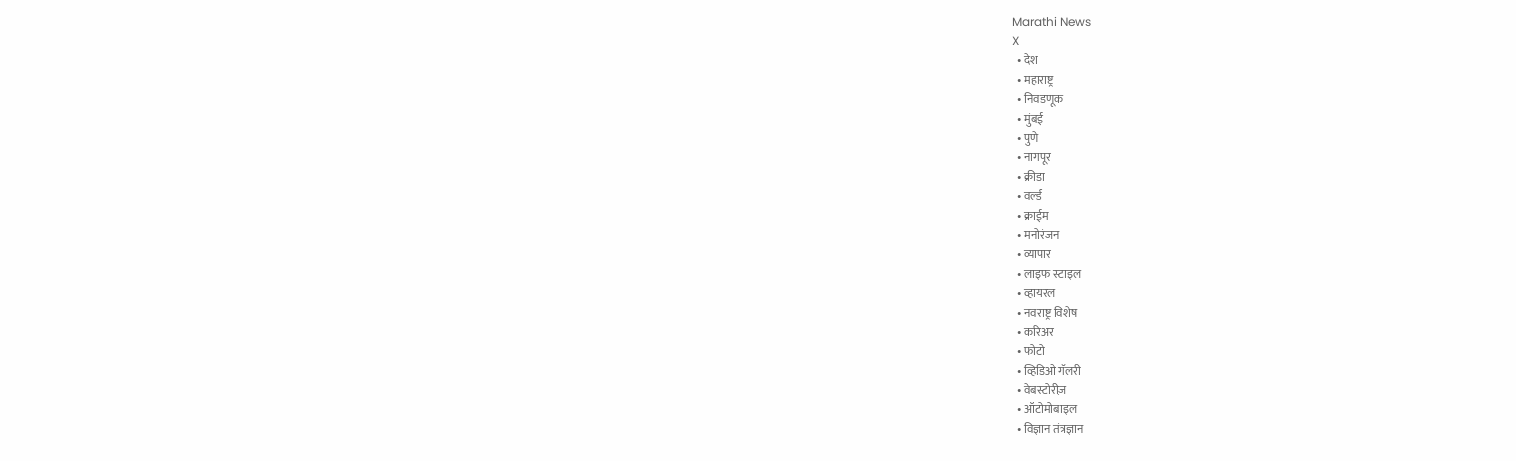Marathi News
X
  • देश
  • महाराष्ट्र
  • निवडणूक
  • मुंबई
  • पुणे
  • नागपूर
  • क्रीडा
  • वर्ल्ड
  • क्राईम
  • मनोरंजन
  • व्यापार
  • लाइफ स्टाइल
  • व्हायरल
  • नवराष्ट्र विशेष
  • करिअर
  • फोटो
  • व्हिडिओ गॅलरी
  • वेबस्टोरीज़
  • ऑटोमोबाइल
  • विज्ञान तंत्रज्ञान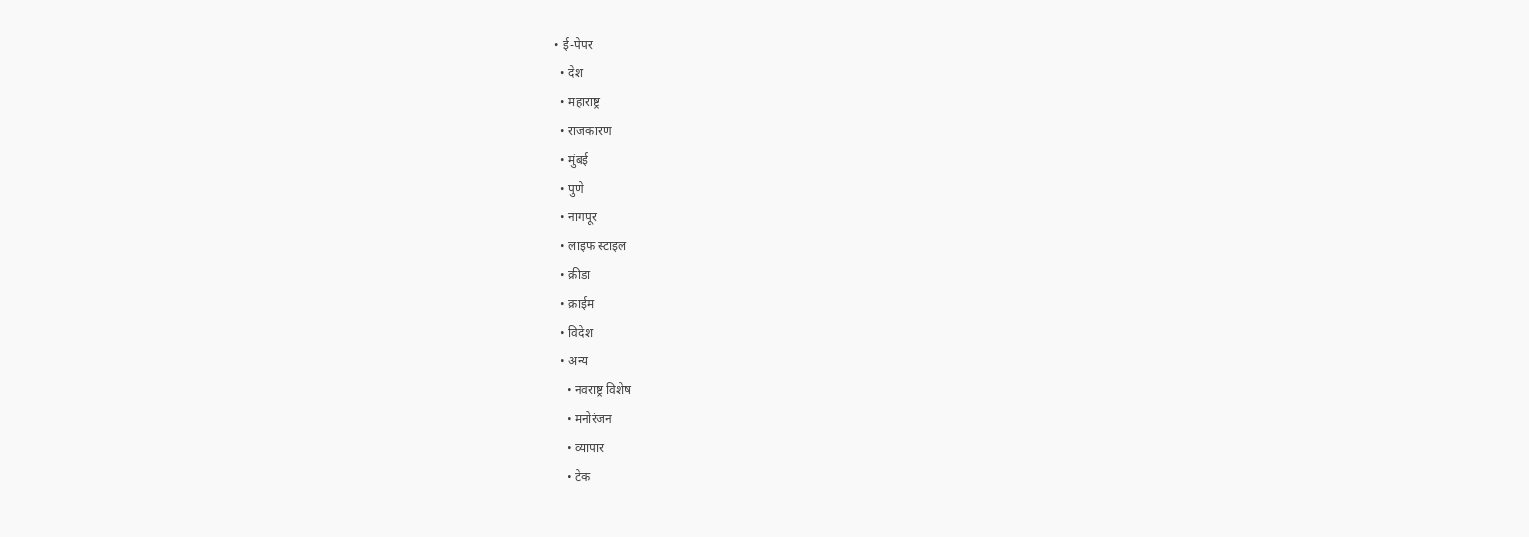• ई-पेपर
  • देश
  • महाराष्ट्र
  • राजकारण
  • मुंबई
  • पुणे
  • नागपूर
  • लाइफ स्टाइल
  • क्रीडा
  • क्राईम
  • विदेश
  • अन्य
    • नवराष्ट्र विशेष
    • मनोरंजन
    • व्यापार
    • टेक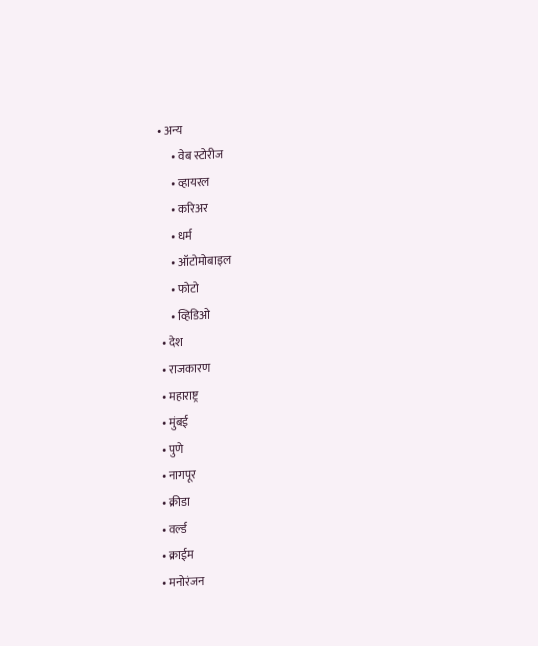• अन्य
      • वेब स्टोरीज
      • व्हायरल
      • करिअर
      • धर्म
      • ऑटोमोबाइल
      • फोटो
      • व्हिडिओ
  • देश
  • राजकारण
  • महाराष्ट्र
  • मुंबई
  • पुणे
  • नागपूर
  • क्रीडा
  • वर्ल्ड
  • क्राईम
  • मनोरंजन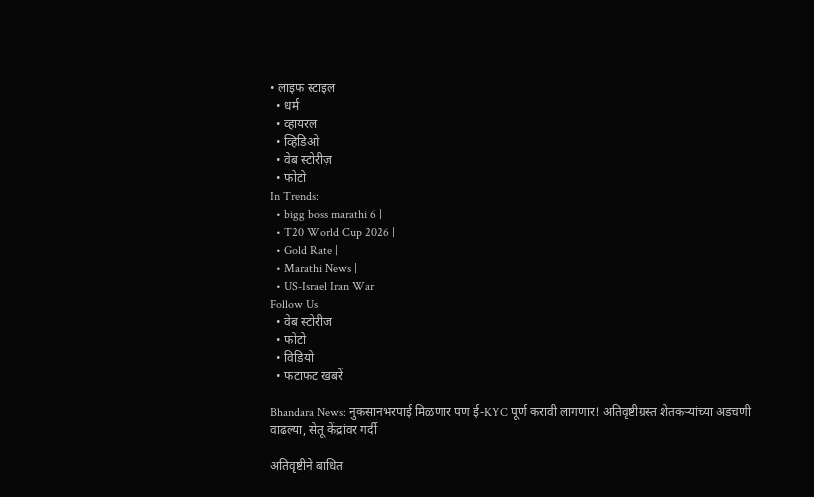• लाइफ स्टाइल
  • धर्म
  • व्हायरल
  • व्हिडिओ
  • वेब स्टोरीज़
  • फोटो
In Trends:
  • bigg boss marathi 6 |
  • T20 World Cup 2026 |
  • Gold Rate |
  • Marathi News |
  • US-Israel Iran War
Follow Us
  • वेब स्टोरीज
  • फोटो
  • विडियो
  • फटाफट खबरें

Bhandara News: नुकसानभरपाई मिळणार पण ई-KYC पूर्ण करावी लागणार! अतिवृष्टीग्रस्त शेतकऱ्यांच्या अडचणी वाढल्या, सेतू केंद्रांवर गर्दी

अतिवृष्टीने बाधित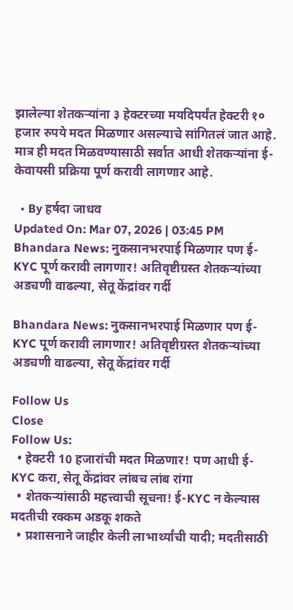झालेल्या शेतकऱ्यांना ३ हेक्टरच्या मयदिपर्यंत हेक्टरी १० हजार रुपये मदत मिळणार असल्याचे सांगितलं जात आहे. मात्र ही मदत मिळवण्यासाठी सर्वात आधी शेतकऱ्यांना ई-केवायसी प्रक्रिया पूर्ण करावी लागणार आहे.

  • By हर्षदा जाधव
Updated On: Mar 07, 2026 | 03:45 PM
Bhandara News: नुकसानभरपाई मिळणार पण ई-KYC पूर्ण करावी लागणार! अतिवृष्टीग्रस्त शेतकऱ्यांच्या अडचणी वाढल्या, सेतू केंद्रांवर गर्दी

Bhandara News: नुकसानभरपाई मिळणार पण ई-KYC पूर्ण करावी लागणार! अतिवृष्टीग्रस्त शेतकऱ्यांच्या अडचणी वाढल्या, सेतू केंद्रांवर गर्दी

Follow Us
Close
Follow Us:
  • हेक्टरी 10 हजारांची मदत मिळणार! पण आधी ई-KYC करा, सेतू केंद्रांवर लांबच लांब रांगा
  • शेतकऱ्यांसाठी महत्त्वाची सूचना! ई-KYC न केल्यास मदतीची रक्कम अडकू शकते
  • प्रशासनाने जाहीर केली लाभार्थ्यांची यादी; मदतीसाठी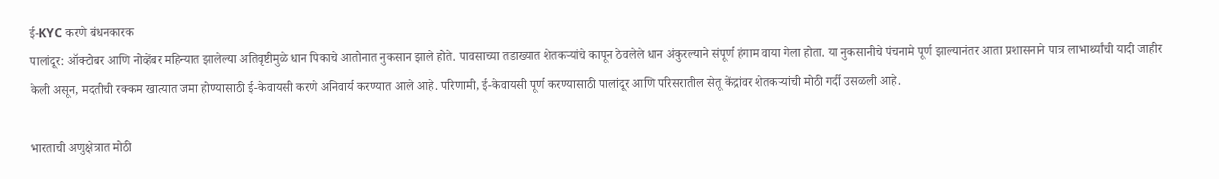ई-KYC करणे बंधनकारक
पालांदूर: ऑक्टोबर आणि नोव्हेंबर महिन्यात झालेल्या अतिवृष्टीमुळे धान पिकाचे आतोनात नुकसान झाले होते. पावसाच्या तडाख्यात शेतकऱ्यांचे कापून ठेवलेले धान अंकुरल्याने संपूर्ण हंगाम वाया गेला होता. या नुकसानीचे पंचनामे पूर्ण झाल्यानंतर आता प्रशासनाने पात्र लाभार्थ्यांची यादी जाहीर केली असून, मदतीची रक्कम खात्यात जमा होण्यासाठी ई-केवायसी करणे अनिवार्य करण्यात आले आहे. परिणामी, ई-केवायसी पूर्ण करण्यासाठी पालांदूर आणि परिसरातील सेतू केंद्रांवर शेतकऱ्यांची मोठी गर्दी उसळली आहे.

भारताची अणुक्षेत्रात मोठी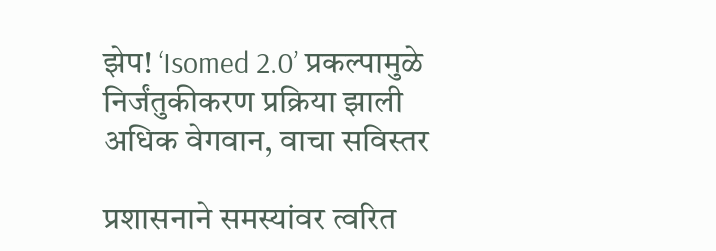झेप! ‘Isomed 2.0’ प्रकल्पामुळे निर्जंतुकीकरण प्रक्रिया झाली अधिक वेगवान, वाचा सविस्तर

प्रशासनाने समस्यांवर त्वरित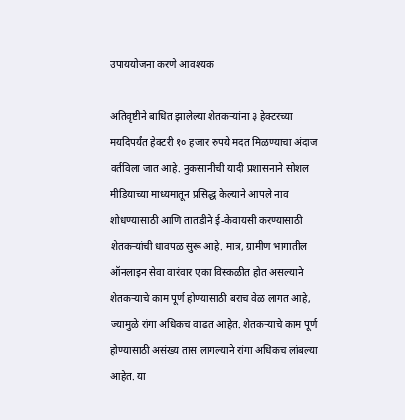उपाययोजना करणे आवश्यक

अतिवृष्टीने बाधित झालेल्या शेतकऱ्यांना ३ हेक्टरच्या मयदिपर्यंत हेक्टरी १० हजार रुपये मदत मिळण्याचा अंदाज वर्तविला जात आहे. नुकसानीची यादी प्रशासनाने सोशल मीडियाच्या माध्यमातून प्रसिद्ध केल्याने आपले नाव शोधण्यासाठी आणि तातडीने ई-केवायसी करण्यासाठी शेतकऱ्यांची धावपळ सुरू आहे. मात्र, ग्रामीण भागातील ऑनलाइन सेवा वारंवार एका विस्कळीत होत असल्याने शेतकऱ्याचे काम पूर्ण होण्यासाठी बराच वेळ लागत आहे, ज्यामुळे रांगा अधिकच वाढत आहेत. शेतकऱ्याचे काम पूर्ण होण्यासाठी असंख्य तास लागल्याने रांगा अधिकच लांबल्या आहेत. या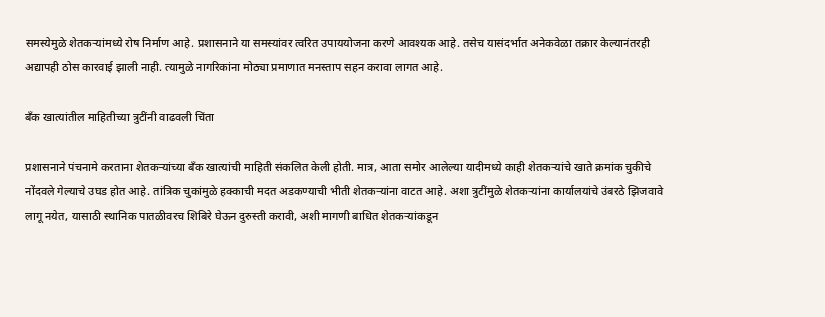समस्येमुळे शेतकऱ्यांमध्ये रोष निर्माण आहे. प्रशासनाने या समस्यांवर त्वरित उपाययोजना करणे आवश्यक आहे. तसेच यासंदर्भात अनेकवेळा तक्रार केल्यानंतरही अद्यापही ठोस कारवाई झाली नाही. त्यामुळे नागरिकांना मोठ्या प्रमाणात मनस्ताप सहन करावा लागत आहे.

बँक खात्यांतील माहितीच्या त्रुटींनी वाढवली चिंता

प्रशासनाने पंचनामे करताना शेतकऱ्यांच्या बँक खात्यांची माहिती संकलित केली होती. मात्र, आता समोर आलेल्या यादीमध्ये काही शेतकऱ्यांचे खाते क्रमांक चुकीचे नोंदवले गेल्याचे उघड होत आहे. तांत्रिक चुकांमुळे हक्काची मदत अडकण्याची भीती शेतकऱ्यांना वाटत आहे. अशा त्रुटींमुळे शेतकऱ्यांना कार्यालयांचे उंबरठे झिजवावे लागू नयेत, यासाठी स्थानिक पातळीवरच शिबिरे घेऊन दुरुस्ती करावी, अशी मागणी बाधित शेतकऱ्यांकडून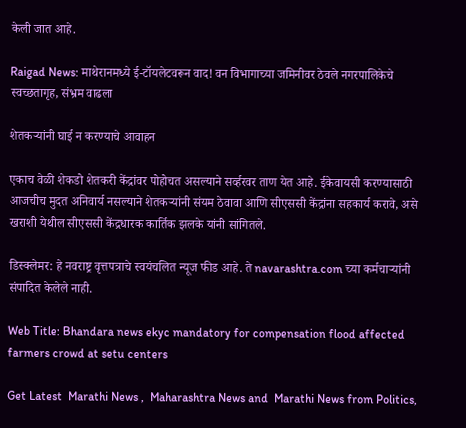केली जात आहे.

Raigad News: माथेरानमध्ये ई-टॉयलेटवरून वाद! वन विभागाच्या जमिनीवर ठेवले नगरपालिकेचे स्वच्छतागृह, संभ्रम वाढला

शेतकऱ्यांनी घाई न करण्याचे आवाहन

एकाच वेळी शेकडो शेतकरी केंद्रांवर पोहोचत असल्याने सर्व्हरवर ताण येत आहे. ईकेवायसी करण्यासाठी आजचीच मुदत अनिवार्य नसल्याने शेतकऱ्यांनी संयम ठेवावा आणि सीएससी केंद्रांना सहकार्य करावे, असे खराशी येथील सीएससी केंद्रधारक कार्तिक झलके यांनी सांगितले.

डिस्क्लेमर: हे नवराष्ट्र वृत्तपत्राचे स्वयंचलित न्यूज फीड आहे. ते navarashtra.com च्या कर्मचाऱ्यांनी संपादित केलेले नाही.

Web Title: Bhandara news ekyc mandatory for compensation flood affected farmers crowd at setu centers

Get Latest  Marathi News ,  Maharashtra News and  Marathi News from Politics,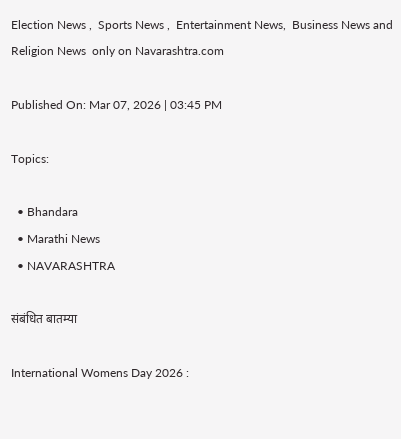Election News ,  Sports News ,  Entertainment News,  Business News and   Religion News  only on Navarashtra.com

Published On: Mar 07, 2026 | 03:45 PM

Topics:

  • Bhandara
  • Marathi News
  • NAVARASHTRA

संबंधित बातम्या

International Womens Day 2026 :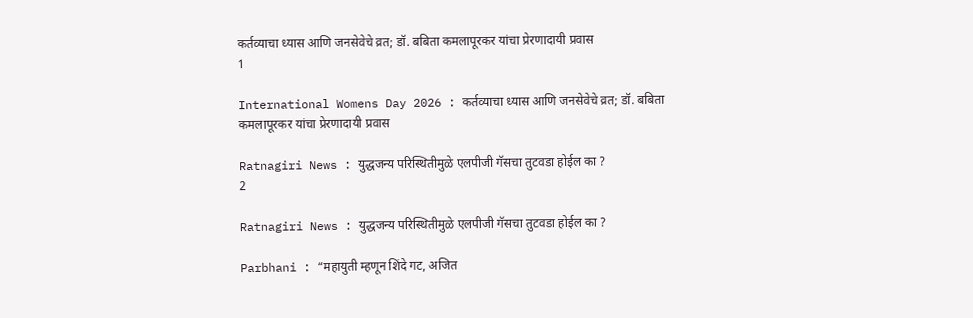कर्तव्याचा ध्यास आणि जनसेवेचे व्रत; डॉ. बबिता कमलापूरकर यांचा प्रेरणादायी प्रवास
1

International Womens Day 2026 : कर्तव्याचा ध्यास आणि जनसेवेचे व्रत; डॉ. बबिता कमलापूरकर यांचा प्रेरणादायी प्रवास

Ratnagiri News : युद्धजन्य परिस्थितीमुळे एलपीजी गॅसचा तुटवडा होईल का ?
2

Ratnagiri News : युद्धजन्य परिस्थितीमुळे एलपीजी गॅसचा तुटवडा होईल का ?

Parbhani : “महायुती म्हणून शिंदे गट, अजित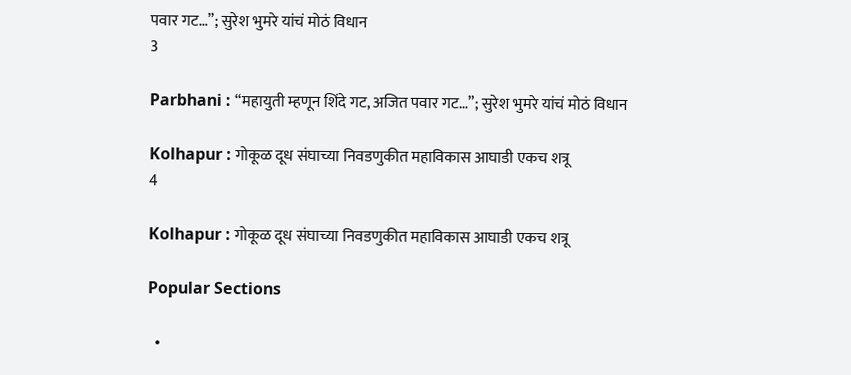पवार गट…”; सुरेश भुमरे यांचं मोठं विधान
3

Parbhani : “महायुती म्हणून शिंदे गट, अजित पवार गट…”; सुरेश भुमरे यांचं मोठं विधान

Kolhapur : गोकूळ दूध संघाच्या निवडणुकीत महाविकास आघाडी एकच शत्रू
4

Kolhapur : गोकूळ दूध संघाच्या निवडणुकीत महाविकास आघाडी एकच शत्रू

Popular Sections

  •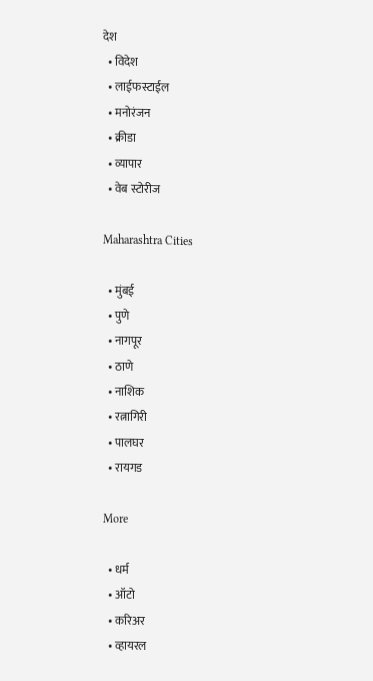देश
  • विदेश
  • लाईफस्टाईल
  • मनोरंजन
  • क्रीडा
  • व्यापार
  • वेब स्टोरीज

Maharashtra Cities

  • मुंबई
  • पुणे
  • नागपूर
  • ठाणे
  • नाशिक
  • रत्नागिरी
  • पालघर
  • रायगड

More

  • धर्म
  • ऑटो
  • करिअर
  • व्हायरल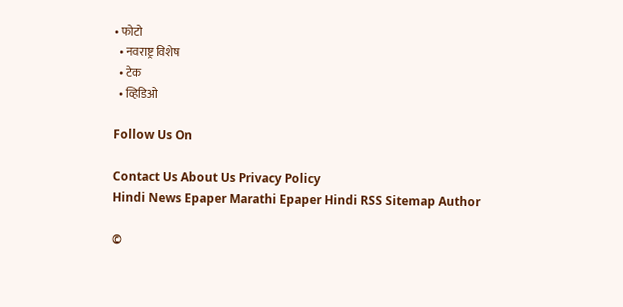• फोटो
  • नवराष्ट्र विशेष
  • टेक
  • व्हिडिओ

Follow Us On

Contact Us About Us Privacy Policy
Hindi News Epaper Marathi Epaper Hindi RSS Sitemap Author

©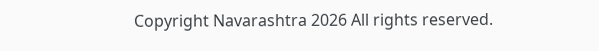Copyright Navarashtra 2026 All rights reserved.